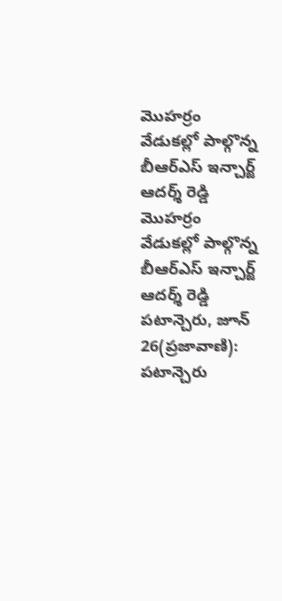మొహర్రం వేడుకల్లో పాల్గొన్న బీఆర్ఎస్ ఇన్చార్జ్ ఆదర్శ్ రెడ్డి
మొహర్రం వేడుకల్లో పాల్గొన్న బీఆర్ఎస్ ఇన్చార్జ్ ఆదర్శ్ రెడ్డి పటాన్చెరు, జూన్ 26(ప్రజావాణి): పటాన్చెరు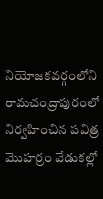నియోజకవర్గంలోని రామచంద్రాపురంలో నిర్వహించిన పవిత్ర మొహర్రం వేడుకల్లో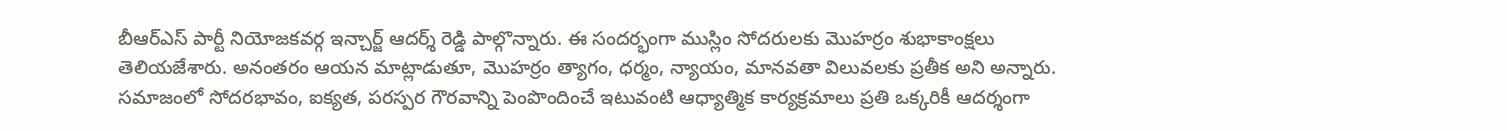బీఆర్ఎస్ పార్టీ నియోజకవర్గ ఇన్చార్జ్ ఆదర్శ్ రెడ్డి పాల్గొన్నారు. ఈ సందర్భంగా ముస్లిం సోదరులకు మొహర్రం శుభాకాంక్షలు తెలియజేశారు. అనంతరం ఆయన మాట్లాడుతూ, మొహర్రం త్యాగం, ధర్మం, న్యాయం, మానవతా విలువలకు ప్రతీక అని అన్నారు. సమాజంలో సోదరభావం, ఐక్యత, పరస్పర గౌరవాన్ని పెంపొందించే ఇటువంటి ఆధ్యాత్మిక కార్యక్రమాలు ప్రతి ఒక్కరికీ ఆదర్శంగా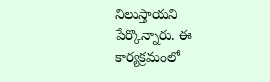నిలుస్తాయని పేర్కొన్నారు. ఈ కార్యక్రమంలో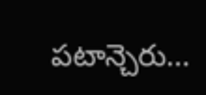పటాన్చెరు...